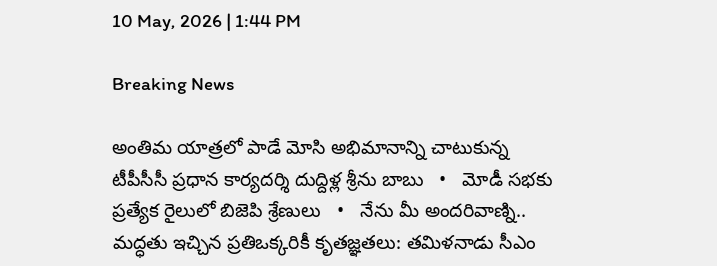10 May, 2026 | 1:44 PM

Breaking News

అంతిమ యాత్రలో పాడే మోసి అభిమానాన్ని చాటుకున్న టీపీసీసీ ప్రధాన కార్యదర్శి దుద్దిళ్ల శ్రీను బాబు   •   మోడీ సభకు ప్రత్యేక రైలులో బిజెపి శ్రేణులు   •   నేను మీ అందరివాణ్ని.. మద్ధతు ఇచ్చిన ప్రతిఒక్కరికీ కృతజ్ఞతలు: తమిళనాడు సీఎం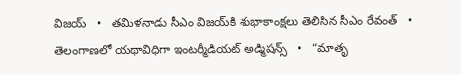విజయ్   •   తమిళనాడు సీఎం విజయ్‌కి శుభాకాంక్షలు తెలిసిన సీఎం రేవంత్   •   తెలంగాణలో యథావిధిగా ఇంటర్మీడియట్ అడ్మిషన్స్   •   “మాతృ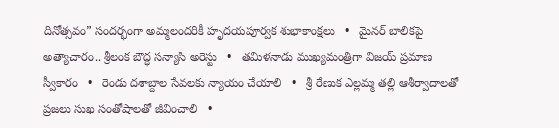దినోత్సవం” సందర్భంగా అమ్మలందరికీ హృదయపూర్వక శుభాకాంక్షలు   •   మైనర్ బాలికపై అత్యాచారం.. శ్రీలంక బౌద్ధ సన్యాసి అరెస్టు   •   తమిళనాడు ముఖ్యమంత్రిగా విజయ్ ప్రమాణ స్వీకారం   •   రెండు దశాబ్దాల సేవలకు న్యాయం చేయాలి   •   శ్రీ రేణుక ఎల్లమ్మ తల్లి ఆశీర్వాదాలతో ప్రజలు సుఖ సంతోషాలతో జీవించాలి   •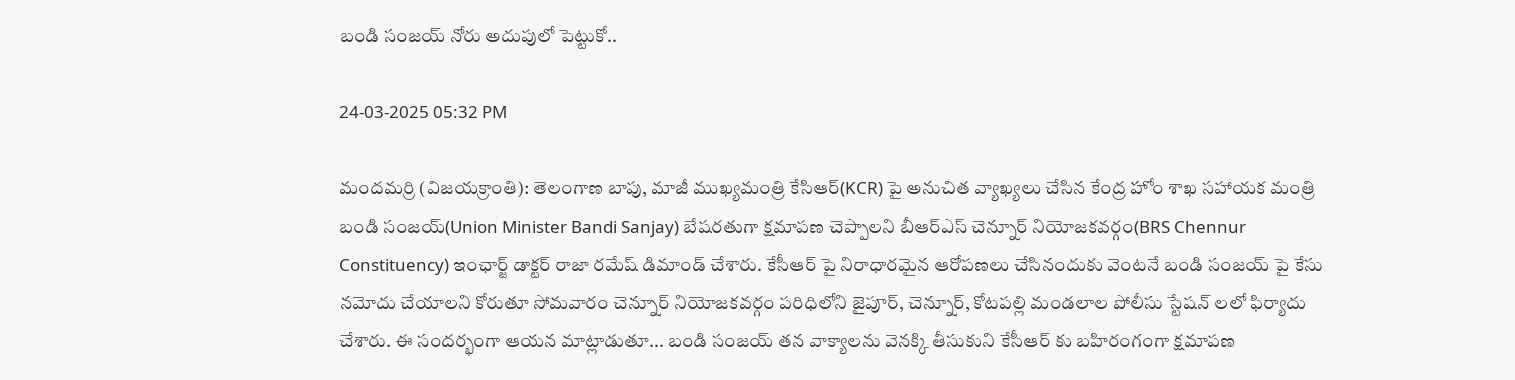బండి సంజయ్ నోరు అదుపులో పెట్టుకో..

24-03-2025 05:32 PM

మందమర్రి (విజయక్రాంతి): తెలంగాణ బాపు, మాజీ ముఖ్యమంత్రి కేసిఆర్(KCR) పై అనుచిత వ్యాఖ్యలు చేసిన కేంద్ర హోం శాఖ సహాయక మంత్రి బండి సంజయ్(Union Minister Bandi Sanjay) బేషరతుగా క్షమాపణ చెప్పాలని బీఆర్ఎస్ చెన్నూర్ నియోజకవర్గం(BRS Chennur Constituency) ఇంఛార్జ్ డాక్టర్ రాజా రమేష్ డిమాండ్ చేశారు. కేసీఆర్ పై నిరాధారమైన ఆరోపణలు చేసినందుకు వెంటనే బండి సంజయ్ పై కేసు నమోదు చేయాలని కోరుతూ సోమవారం చెన్నూర్ నియోజకవర్గం పరిధిలోని జైపూర్, చెన్నూర్, కోటపల్లి మండలాల పోలీసు స్టేషన్ లలో ఫిర్యాదు చేశారు. ఈ సందర్భంగా ఆయన మాట్లాడుతూ... బండి సంజయ్ తన వాక్యాలను వెనక్కి తీసుకుని కేసీఆర్ కు బహిరంగంగా క్షమాపణ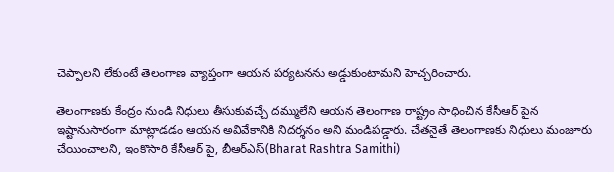చెప్పాలని లేకుంటే తెలంగాణ వ్యాప్తంగా ఆయన పర్యటనను అడ్డుకుంటామని హెచ్చరించారు.

తెలంగాణకు కేంద్రం నుండి నిధులు తీసుకువచ్చే దమ్ములేని ఆయన తెలంగాణ రాష్ట్రం సాధించిన కేసీఆర్ పైన ఇష్టానుసారంగా మాట్లాడడం ఆయన అవివేకానికి నిదర్శనం అని మండిపడ్డారు. చేతనైతే తెలంగాణకు నిధులు మంజూరు చేయించాలని, ఇంకొసారి కేసీఆర్ పై, బీఆర్ఎస్(Bharat Rashtra Samithi)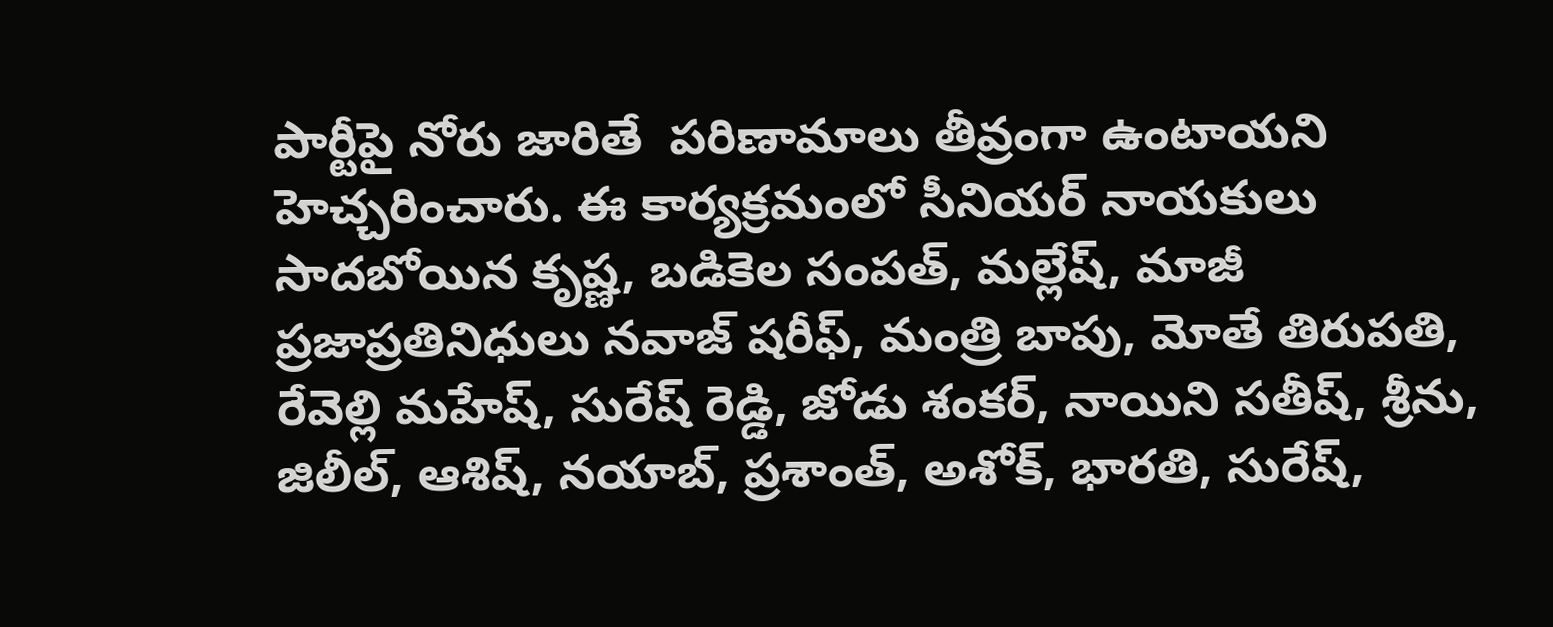పార్టీపై నోరు జారితే  పరిణామాలు తీవ్రంగా ఉంటాయని హెచ్చరించారు. ఈ కార్యక్రమంలో సీనియర్ నాయకులు సాదబోయిన కృష్ణ, బడికెల సంపత్, మల్లేష్, మాజీ ప్రజాప్రతినిధులు నవాజ్ షరీఫ్, మంత్రి బాపు, మోతే తిరుపతి, రేవెల్లి మహేష్, సురేష్ రెడ్డి, జోడు శంకర్, నాయిని సతీష్, శ్రీను, జిలీల్, ఆశిష్, నయాబ్, ప్రశాంత్, అశోక్, భారతి, సురేష్,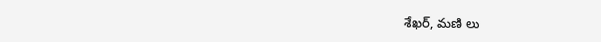శేఖర్, మణి లు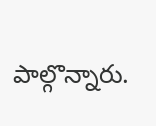పాల్గొన్నారు.